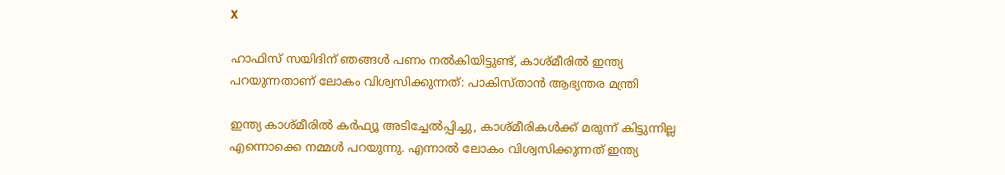X

ഹാഫിസ് സയിദിന് ഞങ്ങള്‍ പണം നല്‍കിയിട്ടുണ്ട്, കാശ്മീരില്‍ ഇന്ത്യ പറയുന്നതാണ് ലോകം വിശ്വസിക്കുന്നത്: പാകിസ്താന്‍ ആഭ്യന്തര മന്ത്രി

ഇന്ത്യ കാശ്മീരില്‍ കര്‍ഫ്യൂ അടിച്ചേല്‍പ്പിച്ചു, കാശ്മീരികള്‍ക്ക് മരുന്ന് കിട്ടുന്നില്ല എന്നൊക്കെ നമ്മള്‍ പറയുന്നു. എന്നാല്‍ ലോകം വിശ്വസിക്കുന്നത് ഇന്ത്യ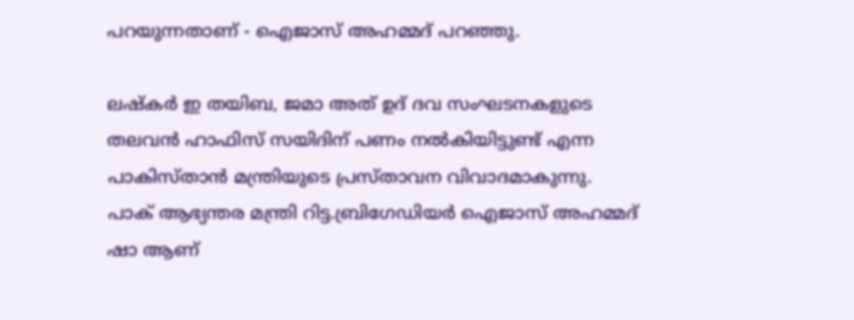പറയുന്നതാണ് - ഐജാസ് അഹമ്മദ് പറഞ്ഞു.

ലഷ്‌കര്‍ ഇ തയിബ, ജമാ അത് ഉദ് ദവ സംഘടനകളുടെ തലവന്‍ ഹാഫിസ് സയിദിന് പണം നല്‍കിയിട്ടുണ്ട് എന്ന പാകിസ്താന്‍ മന്ത്രിയുടെ പ്രസ്താവന വിവാദമാകുന്നു. പാക് ആഭ്യന്തര മന്ത്രി റിട്ട.ബ്രിഗേഡിയര്‍ ഐജാസ് അഹമ്മദ് ഷാ ആണ്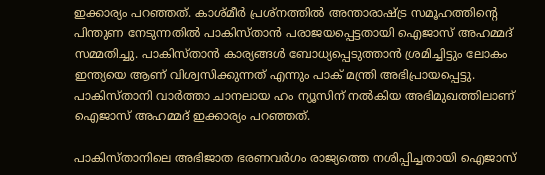ഇക്കാര്യം പറഞ്ഞത്. കാശ്മീര്‍ പ്രശ്‌നത്തില്‍ അന്താരാഷ്ട്ര സമൂഹത്തിന്റെ പിന്തുണ നേടുന്നതില്‍ പാകിസ്താന്‍ പരാജയപ്പെട്ടതായി ഐജാസ് അഹമ്മദ് സമ്മതിച്ചു. പാകിസ്താന്‍ കാര്യങ്ങള്‍ ബോധ്യപ്പെടുത്താന്‍ ശ്രമിച്ചിട്ടും ലോകം ഇന്ത്യയെ ആണ് വിശ്വസിക്കുന്നത് എന്നും പാക് മന്ത്രി അഭിപ്രായപ്പെട്ടു. പാകിസ്താനി വാര്‍ത്താ ചാനലായ ഹം ന്യൂസിന് നല്‍കിയ അഭിമുഖത്തിലാണ് ഐജാസ് അഹമ്മദ് ഇക്കാര്യം പറഞ്ഞത്.

പാകിസ്താനിലെ അഭിജാത ഭരണവര്‍ഗം രാജ്യത്തെ നശിപ്പിച്ചതായി ഐജാസ്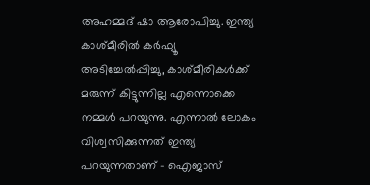അഹമ്മദ് ഷാ ആരോപിച്ചു. ഇന്ത്യ കാശ്മീരില്‍ കര്‍ഫ്യൂ അടിച്ചേല്‍പ്പിച്ചു, കാശ്മീരികള്‍ക്ക് മരുന്ന് കിട്ടുന്നില്ല എന്നൊക്കെ നമ്മള്‍ പറയുന്നു. എന്നാല്‍ ലോകം വിശ്വസിക്കുന്നത് ഇന്ത്യ പറയുന്നതാണ് – ഐജാസ്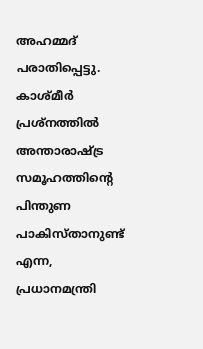അഹമ്മദ് പരാതിപ്പെട്ടു. കാശ്മീര്‍ പ്രശ്‌നത്തില്‍ അന്താരാഷ്ട്ര സമൂഹത്തിന്റെ പിന്തുണ പാകിസ്താനുണ്ട് എന്ന, പ്രധാനമന്ത്രി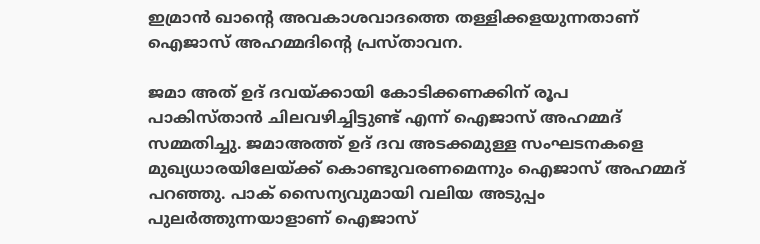ഇമ്രാന്‍ ഖാന്റെ അവകാശവാദത്തെ തള്ളിക്കളയുന്നതാണ് ഐജാസ് അഹമ്മദിന്റെ പ്രസ്താവന.

ജമാ അത് ഉദ് ദവയ്ക്കായി കോടിക്കണക്കിന് രൂപ പാകിസ്താന്‍ ചിലവഴിച്ചിട്ടുണ്ട് എന്ന് ഐജാസ് അഹമ്മദ് സമ്മതിച്ചു. ജമാഅത്ത് ഉദ് ദവ അടക്കമുള്ള സംഘടനകളെ മുഖ്യധാരയിലേയ്ക്ക് കൊണ്ടുവരണമെന്നും ഐജാസ് അഹമ്മദ് പറഞ്ഞു. പാക് സൈന്യവുമായി വലിയ അടുപ്പം പുലര്‍ത്തുന്നയാളാണ് ഐജാസ്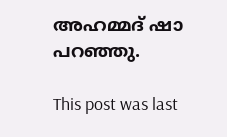അഹമ്മദ് ഷാ പറഞ്ഞു.

This post was last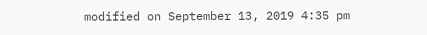modified on September 13, 2019 4:35 pm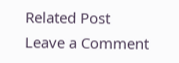Related Post
Leave a Comment